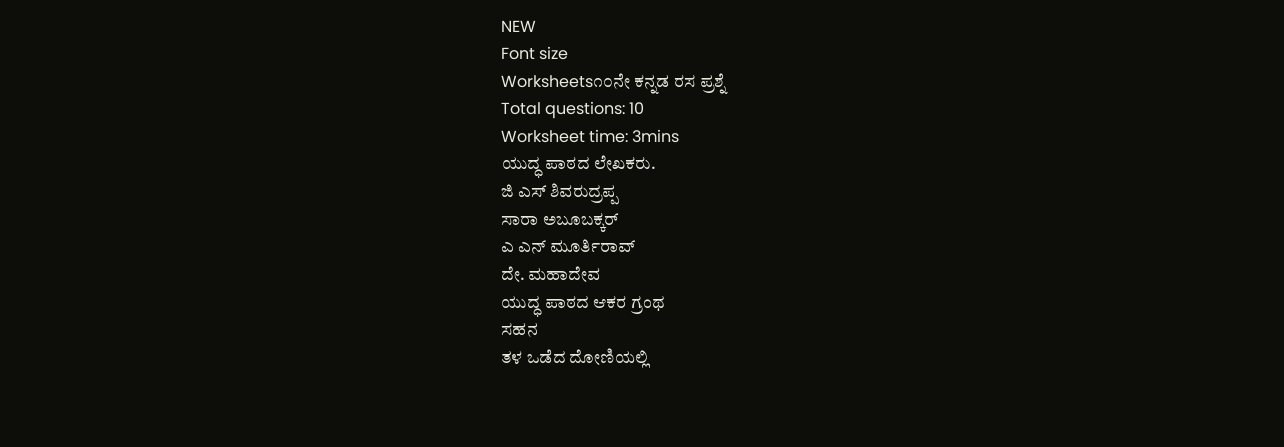NEW
Font size
Worksheets೧೦ನೇ ಕನ್ನಡ ರಸ ಪ್ರಶ್ನೆ
Total questions: 10
Worksheet time: 3mins
ಯುದ್ಧ ಪಾಠದ ಲೇಖಕರು.
ಜಿ ಎಸ್ ಶಿವರುದ್ರಪ್ಪ
ಸಾರಾ ಅಬೂಬಕ್ಕರ್
ಎ ಎನ್ ಮೂರ್ತಿರಾವ್
ದೇ. ಮಹಾದೇವ
ಯುದ್ಧ ಪಾಠದ ಆಕರ ಗ್ರಂಥ
ಸಹನ
ತಳ ಒಡೆದ ದೋಣಿಯಲ್ಲಿ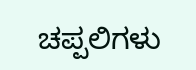ಚಪ್ಪಲಿಗಳು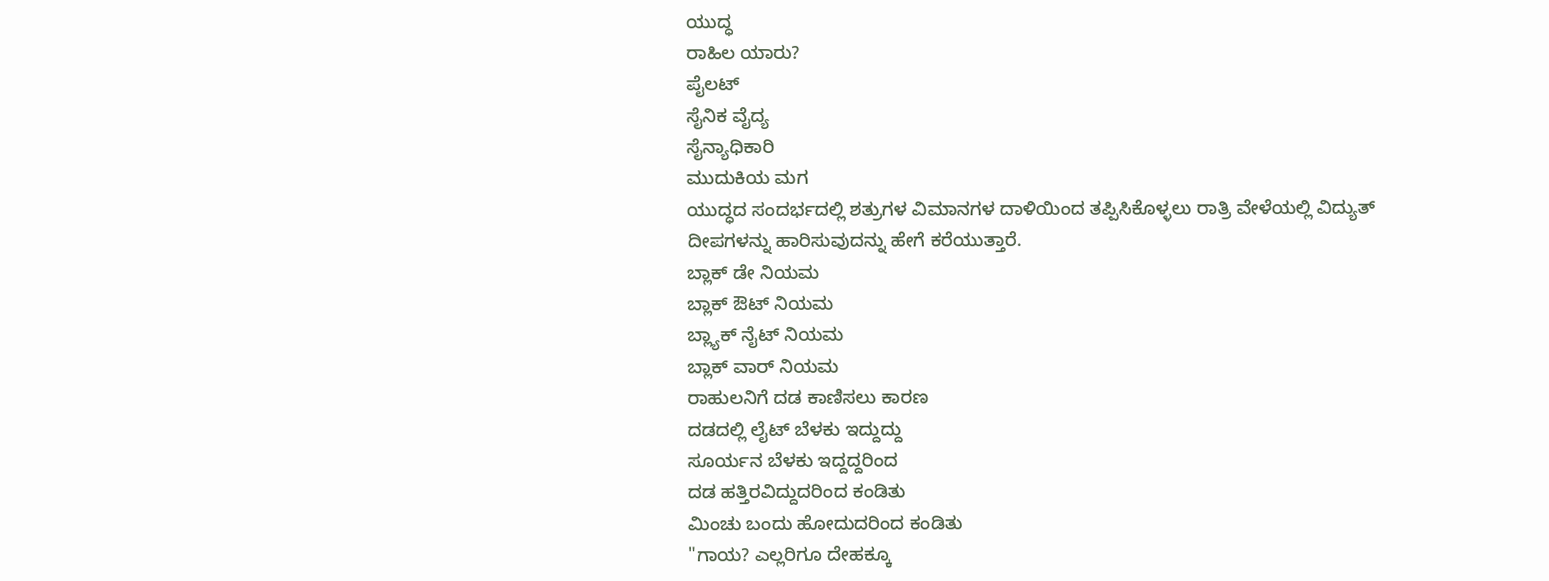ಯುದ್ಧ
ರಾಹಿಲ ಯಾರು?
ಪೈಲಟ್
ಸೈನಿಕ ವೈದ್ಯ
ಸೈನ್ಯಾಧಿಕಾರಿ
ಮುದುಕಿಯ ಮಗ
ಯುದ್ಧದ ಸಂದರ್ಭದಲ್ಲಿ ಶತ್ರುಗಳ ವಿಮಾನಗಳ ದಾಳಿಯಿಂದ ತಪ್ಪಿಸಿಕೊಳ್ಳಲು ರಾತ್ರಿ ವೇಳೆಯಲ್ಲಿ ವಿದ್ಯುತ್ ದೀಪಗಳನ್ನು ಹಾರಿಸುವುದನ್ನು ಹೇಗೆ ಕರೆಯುತ್ತಾರೆ.
ಬ್ಲಾಕ್ ಡೇ ನಿಯಮ
ಬ್ಲಾಕ್ ಔಟ್ ನಿಯಮ
ಬ್ಲ್ಯಾಕ್ ನೈಟ್ ನಿಯಮ
ಬ್ಲಾಕ್ ವಾರ್ ನಿಯಮ
ರಾಹುಲನಿಗೆ ದಡ ಕಾಣಿಸಲು ಕಾರಣ
ದಡದಲ್ಲಿ ಲೈಟ್ ಬೆಳಕು ಇದ್ದುದ್ದು
ಸೂರ್ಯನ ಬೆಳಕು ಇದ್ದದ್ದರಿಂದ
ದಡ ಹತ್ತಿರವಿದ್ದುದರಿಂದ ಕಂಡಿತು
ಮಿಂಚು ಬಂದು ಹೋದುದರಿಂದ ಕಂಡಿತು
"ಗಾಯ? ಎಲ್ಲರಿಗೂ ದೇಹಕ್ಕೂ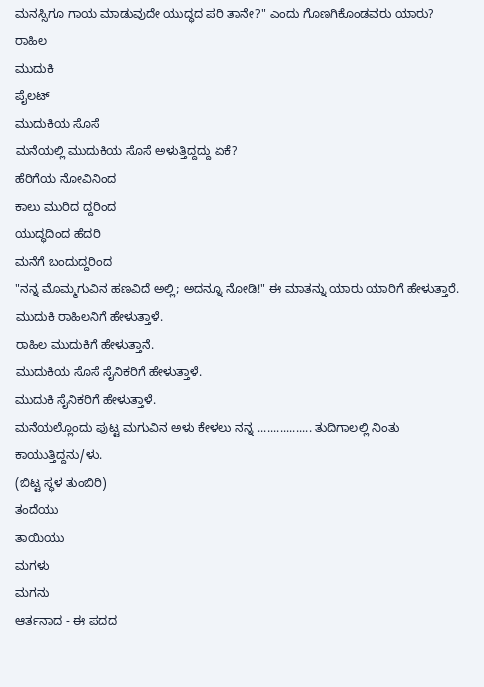ಮನಸ್ಸಿಗೂ ಗಾಯ ಮಾಡುವುದೇ ಯುದ್ಧದ ಪರಿ ತಾನೇ?" ಎಂದು ಗೊಣಗಿಕೊಂಡವರು ಯಾರು?
ರಾಹಿಲ
ಮುದುಕಿ
ಪೈಲಟ್
ಮುದುಕಿಯ ಸೊಸೆ
ಮನೆಯಲ್ಲಿ ಮುದುಕಿಯ ಸೊಸೆ ಅಳುತ್ತಿದ್ದದ್ದು ಏಕೆ?
ಹೆರಿಗೆಯ ನೋವಿನಿಂದ
ಕಾಲು ಮುರಿದ ದ್ದರಿಂದ
ಯುದ್ಧದಿಂದ ಹೆದರಿ
ಮನೆಗೆ ಬಂದುದ್ದರಿಂದ
"ನನ್ನ ಮೊಮ್ಮಗುವಿನ ಹಣವಿದೆ ಅಲ್ಲಿ; ಅದನ್ನೂ ನೋಡಿ!" ಈ ಮಾತನ್ನು ಯಾರು ಯಾರಿಗೆ ಹೇಳುತ್ತಾರೆ.
ಮುದುಕಿ ರಾಹಿಲನಿಗೆ ಹೇಳುತ್ತಾಳೆ.
ರಾಹಿಲ ಮುದುಕಿಗೆ ಹೇಳುತ್ತಾನೆ.
ಮುದುಕಿಯ ಸೊಸೆ ಸೈನಿಕರಿಗೆ ಹೇಳುತ್ತಾಳೆ.
ಮುದುಕಿ ಸೈನಿಕರಿಗೆ ಹೇಳುತ್ತಾಳೆ.
ಮನೆಯಲ್ಲೊಂದು ಪುಟ್ಟ ಮಗುವಿನ ಅಳು ಕೇಳಲು ನನ್ನ ................. ತುದಿಗಾಲಲ್ಲಿ ನಿಂತು ಕಾಯುತ್ತಿದ್ದನು/ಳು.
(ಬಿಟ್ಟ ಸ್ಥಳ ತುಂಬಿರಿ)
ತಂದೆಯು
ತಾಯಿಯು
ಮಗಳು
ಮಗನು
ಆರ್ತನಾದ - ಈ ಪದದ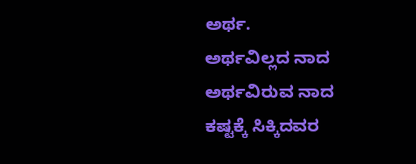ಅರ್ಥ.
ಅರ್ಥವಿಲ್ಲದ ನಾದ
ಅರ್ಥವಿರುವ ನಾದ
ಕಷ್ಟಕ್ಕೆ ಸಿಕ್ಕಿದವರ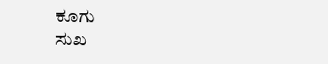ಕೂಗು
ಸುಖ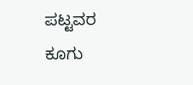ಪಟ್ಟವರ ಕೂಗು